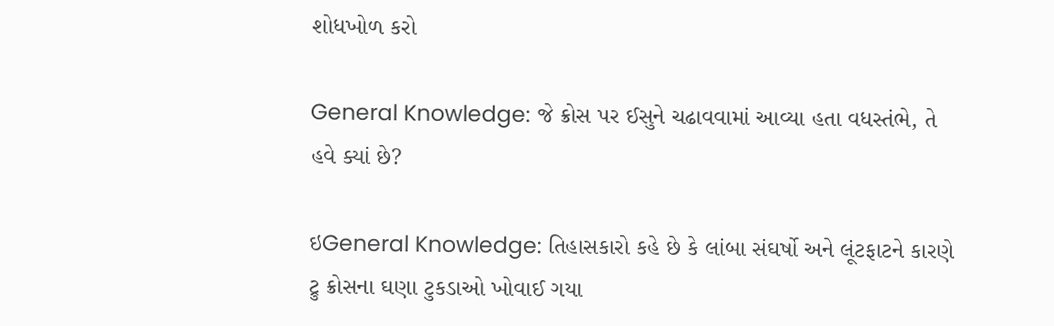શોધખોળ કરો

General Knowledge: જે ક્રોસ પર ઈસુને ચઢાવવામાં આવ્યા હતા વધસ્તંભે, તે હવે ક્યાં છે?

ઇGeneral Knowledge: તિહાસકારો કહે છે કે લાંબા સંઘર્ષો અને લૂંટફાટને કારણે ટ્રુ ક્રોસના ઘણા ટુકડાઓ ખોવાઈ ગયા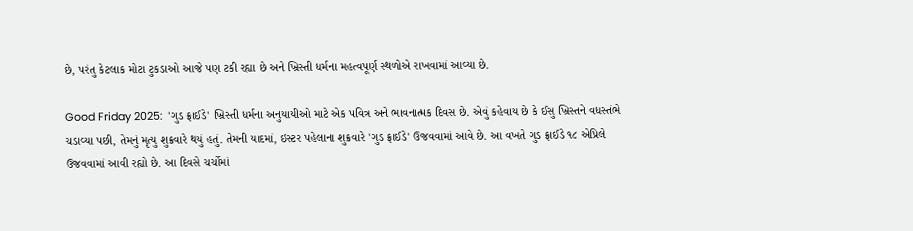છે, પરંતુ કેટલાક મોટા ટુકડાઓ આજે પણ ટકી રહ્યા છે અને ખ્રિસ્તી ધર્મના મહત્વપૂર્ણ સ્થળોએ રાખવામાં આવ્યા છે.

Good Friday 2025:  'ગુડ ફ્રાઈડે' ખ્રિસ્તી ધર્મના અનુયાયીઓ માટે એક પવિત્ર અને ભાવનાત્મક દિવસ છે. એવું કહેવાય છે કે ઈસુ ખ્રિસ્તને વધસ્તંભે ચડાવ્યા પછી, તેમનું મૃત્યુ શુક્રવારે થયું હતું. તેમની યાદમાં, ઇસ્ટર પહેલાના શુક્રવારે 'ગુડ ફ્રાઈડે' ઉજવવામાં આવે છે. આ વખતે ગુડ ફ્રાઈડે ૧૮ એપ્રિલે ઉજવવામાં આવી રહ્યો છે. આ દિવસે ચર્ચોમાં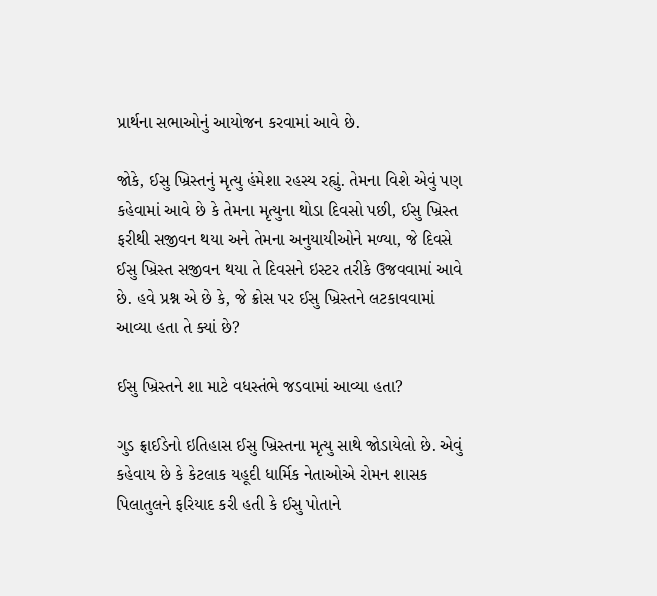પ્રાર્થના સભાઓનું આયોજન કરવામાં આવે છે.

જોકે, ઈસુ ખ્રિસ્તનું મૃત્યુ હંમેશા રહસ્ય રહ્યું. તેમના વિશે એવું પણ કહેવામાં આવે છે કે તેમના મૃત્યુના થોડા દિવસો પછી, ઈસુ ખ્રિસ્ત ફરીથી સજીવન થયા અને તેમના અનુયાયીઓને મળ્યા, જે દિવસે ઈસુ ખ્રિસ્ત સજીવન થયા તે દિવસને ઇસ્ટર તરીકે ઉજવવામાં આવે છે. હવે પ્રશ્ન એ છે કે, જે ક્રોસ પર ઈસુ ખ્રિસ્તને લટકાવવામાં  આવ્યા હતા તે ક્યાં છે?

ઈસુ ખ્રિસ્તને શા માટે વધસ્તંભે જડવામાં આવ્યા હતા?

ગુડ ફ્રાઈડેનો ઇતિહાસ ઈસુ ખ્રિસ્તના મૃત્યુ સાથે જોડાયેલો છે. એવું કહેવાય છે કે કેટલાક યહૂદી ધાર્મિક નેતાઓએ રોમન શાસક પિલાતુલને ફરિયાદ કરી હતી કે ઈસુ પોતાને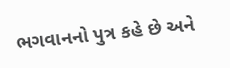ભગવાનનો પુત્ર કહે છે અને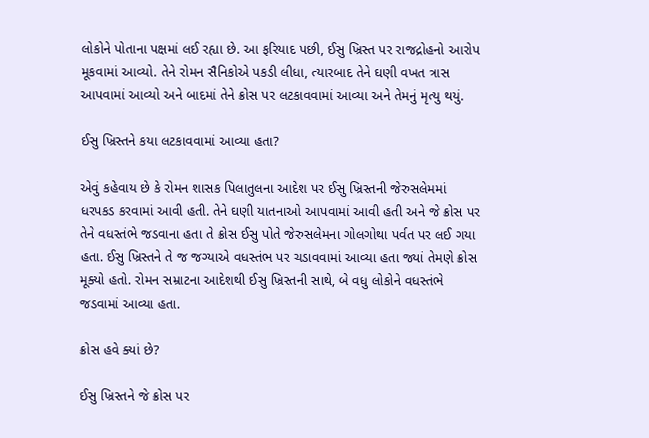લોકોને પોતાના પક્ષમાં લઈ રહ્યા છે. આ ફરિયાદ પછી, ઈસુ ખ્રિસ્ત પર રાજદ્રોહનો આરોપ મૂકવામાં આવ્યો. તેને રોમન સૈનિકોએ પકડી લીધા, ત્યારબાદ તેને ઘણી વખત ત્રાસ આપવામાં આવ્યો અને બાદમાં તેને ક્રોસ પર લટકાવવામાં આવ્યા અને તેમનું મૃત્યુ થયું.

ઈસુ ખ્રિસ્તને કયા લટકાવવામાં આવ્યા હતા?

એવું કહેવાય છે કે રોમન શાસક પિલાતુલના આદેશ પર ઈસુ ખ્રિસ્તની જેરુસલેમમાં ધરપકડ કરવામાં આવી હતી. તેને ઘણી યાતનાઓ આપવામાં આવી હતી અને જે ક્રોસ પર તેને વધસ્તંભે જડવાના હતા તે ક્રોસ ઈસુ પોતે જેરુસલેમના ગોલગોથા પર્વત પર લઈ ગયા હતા. ઈસુ ખ્રિસ્તને તે જ જગ્યાએ વધસ્તંભ પર ચડાવવામાં આવ્યા હતા જ્યાં તેમણે ક્રોસ મૂક્યો હતો. રોમન સમ્રાટના આદેશથી ઈસુ ખ્રિસ્તની સાથે, બે વધુ લોકોને વધસ્તંભે જડવામાં આવ્યા હતા.

ક્રોસ હવે ક્યાં છે?

ઈસુ ખ્રિસ્તને જે ક્રોસ પર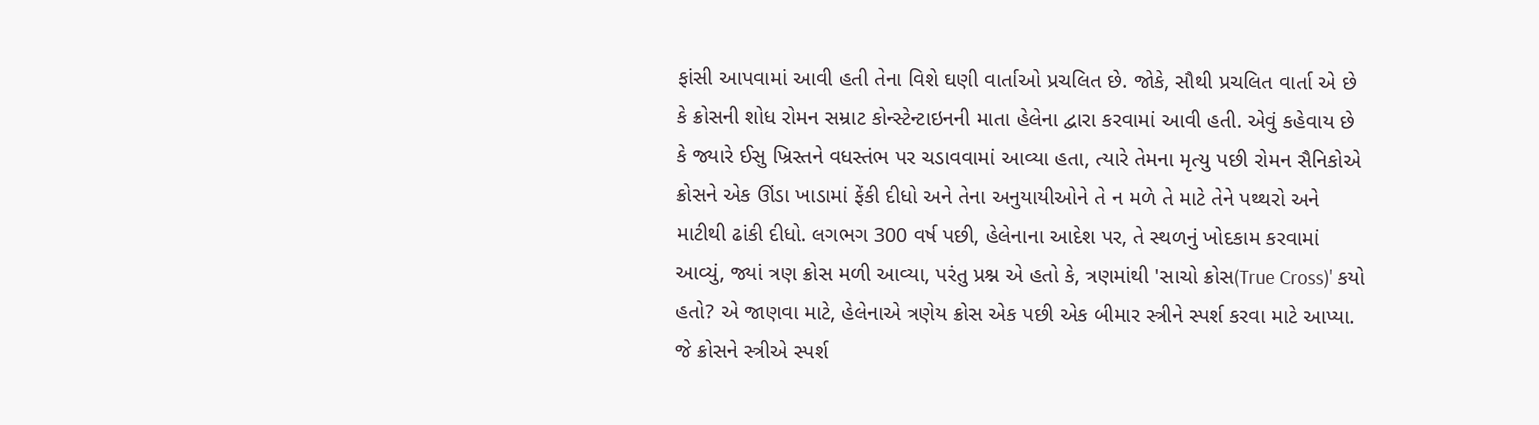ફાંસી આપવામાં આવી હતી તેના વિશે ઘણી વાર્તાઓ પ્રચલિત છે. જોકે, સૌથી પ્રચલિત વાર્તા એ છે કે ક્રોસની શોધ રોમન સમ્રાટ કોન્સ્ટેન્ટાઇનની માતા હેલેના દ્વારા કરવામાં આવી હતી. એવું કહેવાય છે કે જ્યારે ઈસુ ખ્રિસ્તને વધસ્તંભ પર ચડાવવામાં આવ્યા હતા, ત્યારે તેમના મૃત્યુ પછી રોમન સૈનિકોએ ક્રોસને એક ઊંડા ખાડામાં ફેંકી દીધો અને તેના અનુયાયીઓને તે ન મળે તે માટે તેને પથ્થરો અને માટીથી ઢાંકી દીધો. લગભગ 300 વર્ષ પછી, હેલેનાના આદેશ પર, તે સ્થળનું ખોદકામ કરવામાં આવ્યું, જ્યાં ત્રણ ક્રોસ મળી આવ્યા, પરંતુ પ્રશ્ન એ હતો કે, ત્રણમાંથી 'સાચો ક્રોસ(True Cross)' કયો હતો? એ જાણવા માટે, હેલેનાએ ત્રણેય ક્રોસ એક પછી એક બીમાર સ્ત્રીને સ્પર્શ કરવા માટે આપ્યા. જે ક્રોસને સ્ત્રીએ સ્પર્શ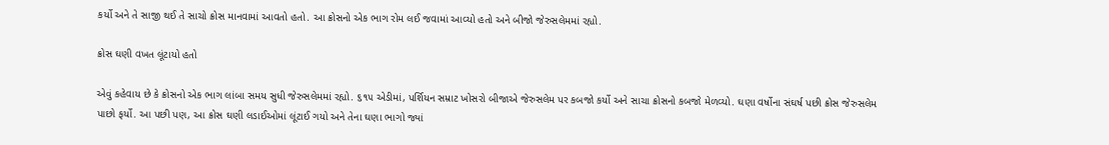કર્યો અને તે સાજી થઈ તે સાચો ક્રોસ માનવામાં આવતો હતો. આ ક્રોસનો એક ભાગ રોમ લઈ જવામાં આવ્યો હતો અને બીજો જેરુસલેમમાં રહ્યો.

ક્રોસ ઘણી વખત લૂંટાયો હતો

એવું કહેવાય છે કે ક્રોસનો એક ભાગ લાંબા સમય સુધી જેરુસલેમમાં રહ્યો. ૬૧૫ એડીમાં, પર્શિયન સમ્રાટ ખોસરો બીજાએ જેરુસલેમ પર કબજો કર્યો અને સાચા ક્રોસનો કબજો મેળવ્યો. ઘણા વર્ષોના સંઘર્ષ પછી ક્રોસ જેરુસલેમ પાછો ફર્યો. આ પછી પણ, આ ક્રોસ ઘણી લડાઈઓમાં લૂંટાઈ ગયો અને તેના ઘણા ભાગો જ્યાં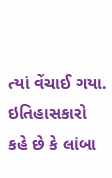ત્યાં વેંચાઈ ગયા. ઇતિહાસકારો કહે છે કે લાંબા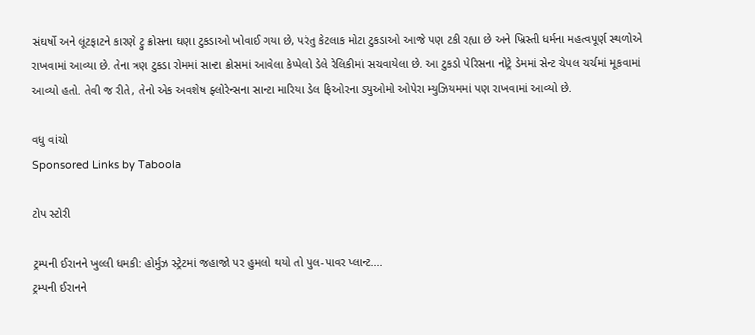સંઘર્ષો અને લૂંટફાટને કારણે ટ્રુ ક્રોસના ઘણા ટુકડાઓ ખોવાઈ ગયા છે, પરંતુ કેટલાક મોટા ટુકડાઓ આજે પણ ટકી રહ્યા છે અને ખ્રિસ્તી ધર્મના મહત્વપૂર્ણ સ્થળોએ રાખવામાં આવ્યા છે. તેના ત્રણ ટુકડા રોમમાં સાન્ટા ક્રોસમાં આવેલા કેપ્પેલો ડેલે રેલિકીમાં સચવાયેલા છે. આ ટુકડો પેરિસના નોટ્રે ડેમમાં સેન્ટ ચેપલ ચર્ચમાં મૂકવામાં આવ્યો હતો. તેવી જ રીતે, તેનો એક અવશેષ ફ્લોરેન્સના સાન્ટા મારિયા ડેલ ફિઓરના ડ્યુઓમો ઓપેરા મ્યુઝિયમમાં પણ રાખવામાં આવ્યો છે.

વધુ વાંચો
Sponsored Links by Taboola

ટોપ સ્ટોરી

ટ્રમ્પની ઈરાનને ખુલ્લી ધમકી: હોર્મુઝ સ્ટ્રેટમાં જહાજો પર હુમલો થયો તો પુલ-પાવર પ્લાન્ટ....
ટ્રમ્પની ઈરાનને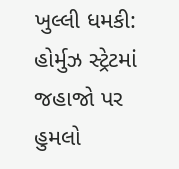ખુલ્લી ધમકી: હોર્મુઝ સ્ટ્રેટમાં જહાજો પર હુમલો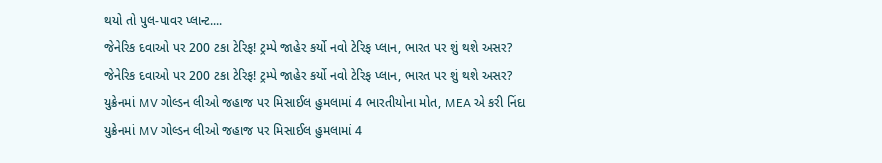થયો તો પુલ-પાવર પ્લાન્ટ....
જેનેરિક દવાઓ પર 200 ટકા ટેરિફ! ટ્રમ્પે જાહેર કર્યો નવો ટેરિફ પ્લાન, ભારત પર શું થશે અસર?
જેનેરિક દવાઓ પર 200 ટકા ટેરિફ! ટ્રમ્પે જાહેર કર્યો નવો ટેરિફ પ્લાન, ભારત પર શું થશે અસર?
યુક્રેનમાં MV ગોલ્ડન લીઓ જહાજ પર મિસાઈલ હુમલામાં 4 ભારતીયોના મોત, MEA એ કરી નિંદા
યુક્રેનમાં MV ગોલ્ડન લીઓ જહાજ પર મિસાઈલ હુમલામાં 4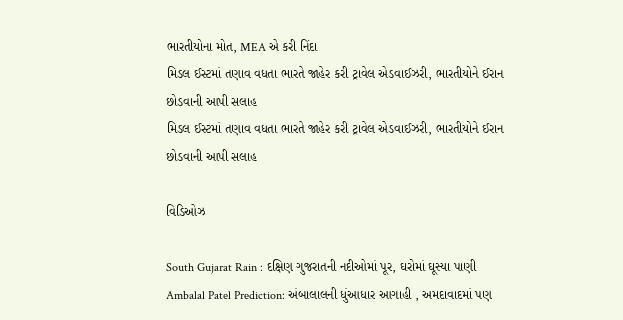ભારતીયોના મોત, MEA એ કરી નિંદા
મિડલ ઈસ્ટમાં તણાવ વધતા ભારતે જાહેર કરી ટ્રાવેલ એડવાઈઝરી, ભારતીયોને ઈરાન છોડવાની આપી સલાહ
મિડલ ઈસ્ટમાં તણાવ વધતા ભારતે જાહેર કરી ટ્રાવેલ એડવાઈઝરી, ભારતીયોને ઈરાન છોડવાની આપી સલાહ

વિડિઓઝ

South Gujarat Rain : દક્ષિણ ગુજરાતની નદીઓમાં પૂર, ઘરોમાં ઘૂસ્યા પાણી
Ambalal Patel Prediction: અંબાલાલની ધુંઆધાર આગાહી , અમદાવાદમાં પણ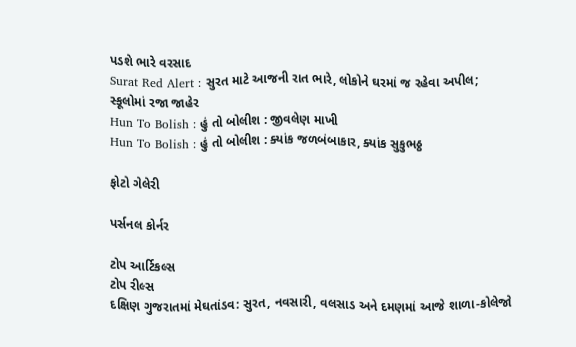પડશે ભારે વરસાદ
Surat Red Alert : સુરત માટે આજની રાત ભારે, લોકોને ઘરમાં જ રહેવા અપીલ; સ્કૂલોમાં રજા જાહેર
Hun To Bolish : હું તો બોલીશ : જીવલેણ માખી
Hun To Bolish : હું તો બોલીશ : ક્યાંક જળબંબાકાર, ક્યાંક સુકુભઠ્ઠ

ફોટો ગેલેરી

પર્સનલ કોર્નર

ટોપ આર્ટિકલ્સ
ટોપ રીલ્સ
દક્ષિણ ગુજરાતમાં મેઘતાંડવ: સુરત, નવસારી, વલસાડ અને દમણમાં આજે શાળા-કોલેજો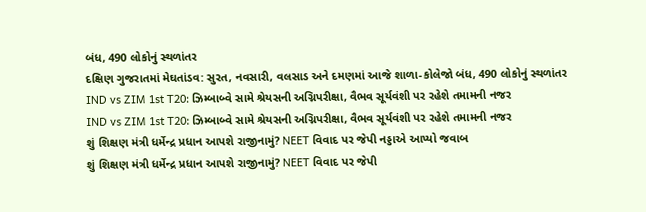બંધ, 490 લોકોનું સ્થળાંતર
દક્ષિણ ગુજરાતમાં મેઘતાંડવ: સુરત, નવસારી, વલસાડ અને દમણમાં આજે શાળા-કોલેજો બંધ, 490 લોકોનું સ્થળાંતર
IND vs ZIM 1st T20: ઝિમ્બાબ્વે સામે શ્રેયસની અગ્નિપરીક્ષા, વૈભવ સૂર્યવંશી પર રહેશે તમામની નજર
IND vs ZIM 1st T20: ઝિમ્બાબ્વે સામે શ્રેયસની અગ્નિપરીક્ષા, વૈભવ સૂર્યવંશી પર રહેશે તમામની નજર
શું શિક્ષણ મંત્રી ધર્મેન્દ્ર પ્રધાન આપશે રાજીનામું? NEET વિવાદ પર જેપી નડ્ડાએ આપ્યો જવાબ
શું શિક્ષણ મંત્રી ધર્મેન્દ્ર પ્રધાન આપશે રાજીનામું? NEET વિવાદ પર જેપી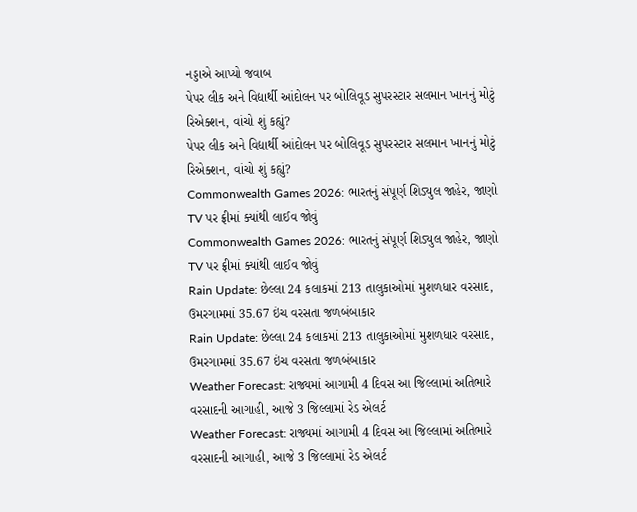નડ્ડાએ આપ્યો જવાબ
પેપર લીક અને વિદ્યાર્થી આંદોલન પર બોલિવૂડ સુપરસ્ટાર સલમાન ખાનનું મોટું રિએક્શન, વાંચો શું કહ્યું?
પેપર લીક અને વિદ્યાર્થી આંદોલન પર બોલિવૂડ સુપરસ્ટાર સલમાન ખાનનું મોટું રિએક્શન, વાંચો શું કહ્યું?
Commonwealth Games 2026: ભારતનું સંપૂર્ણ શિડ્યુલ જાહેર, જાણો TV પર ફ્રીમાં ક્યાંથી લાઈવ જોવું
Commonwealth Games 2026: ભારતનું સંપૂર્ણ શિડ્યુલ જાહેર, જાણો TV પર ફ્રીમાં ક્યાંથી લાઈવ જોવું
Rain Update: છેલ્લા 24 કલાકમાં 213 તાલુકાઓમાં મુશળધાર વરસાદ, ઉમરગામમાં 35.67 ઇંચ વરસતા જળબંબાકાર
Rain Update: છેલ્લા 24 કલાકમાં 213 તાલુકાઓમાં મુશળધાર વરસાદ, ઉમરગામમાં 35.67 ઇંચ વરસતા જળબંબાકાર
Weather Forecast: રાજ્યમાં આગામી 4 દિવસ આ જિલ્લામાં અતિભારે વરસાદની આગાહી, આજે 3 જિલ્લામાં રેડ એલર્ટ
Weather Forecast: રાજ્યમાં આગામી 4 દિવસ આ જિલ્લામાં અતિભારે વરસાદની આગાહી, આજે 3 જિલ્લામાં રેડ એલર્ટ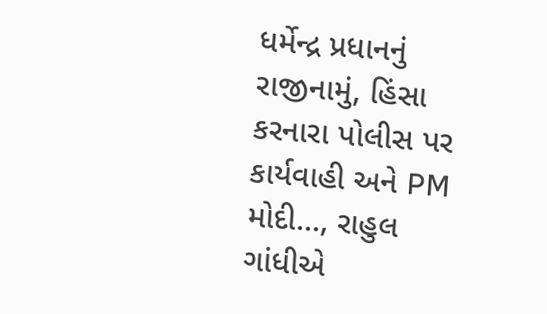ધર્મેન્દ્ર પ્રધાનનું રાજીનામું, હિંસા કરનારા પોલીસ પર કાર્યવાહી અને PM મોદી..., રાહુલ ગાંધીએ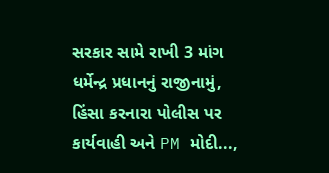સરકાર સામે રાખી 3 માંગ
ધર્મેન્દ્ર પ્રધાનનું રાજીનામું, હિંસા કરનારા પોલીસ પર કાર્યવાહી અને PM મોદી...,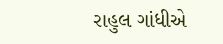રાહુલ ગાંધીએ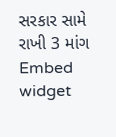સરકાર સામે રાખી 3 માંગ
Embed widget